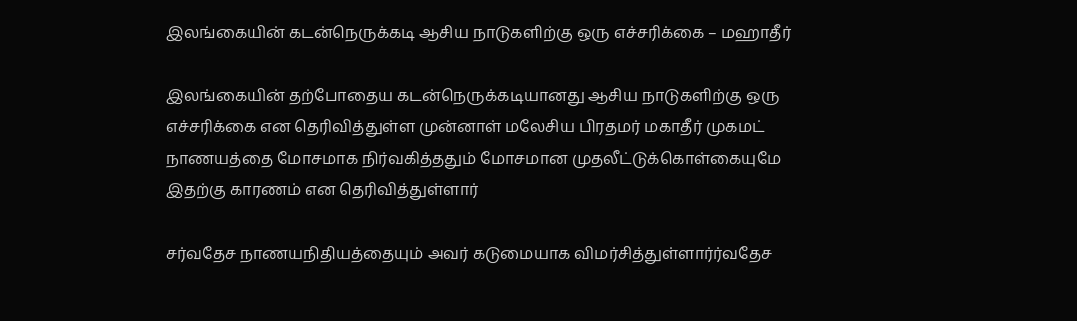இலங்கையின் கடன்நெருக்கடி ஆசிய நாடுகளிற்கு ஒரு எச்சரிக்கை – மஹாதீர்

இலங்கையின் தற்போதைய கடன்நெருக்கடியானது ஆசிய நாடுகளிற்கு ஒரு எச்சரிக்கை என தெரிவித்துள்ள முன்னாள் மலேசிய பிரதமர் மகாதீர் முகமட் நாணயத்தை மோசமாக நிர்வகித்ததும் மோசமான முதலீட்டுக்கொள்கையுமே இதற்கு காரணம் என தெரிவித்துள்ளார்

சர்வதேச நாணயநிதியத்தையும் அவர் கடுமையாக விமர்சித்துள்ளார்ர்வதேச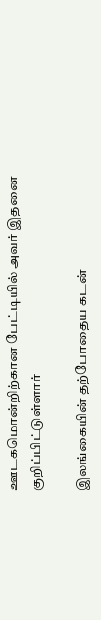ஊடகமொன்றிற்கான பேட்டியில் அவர் இதனை குறிப்பிட்டுள்ளார்

இலங்கையின் தற்போதைய கடன்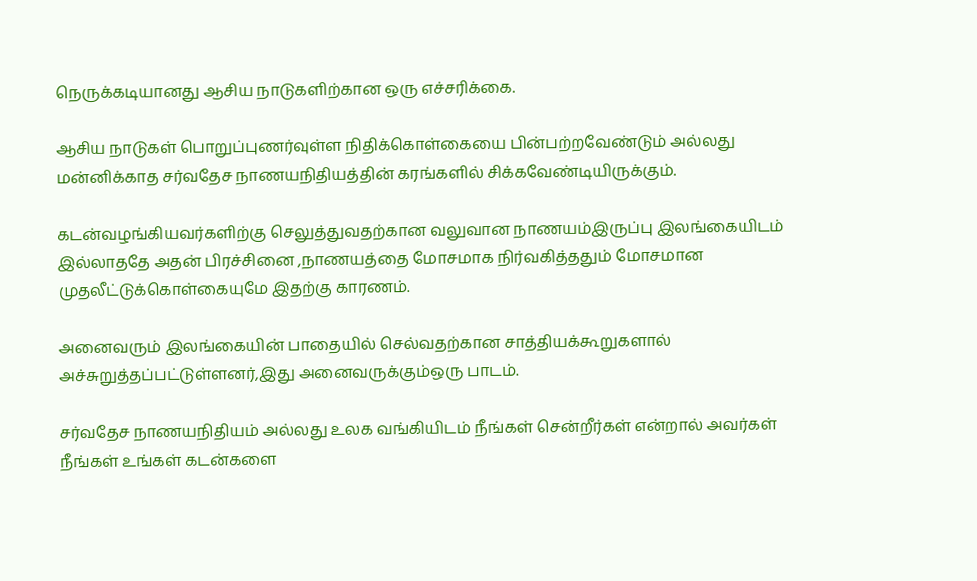நெருக்கடியானது ஆசிய நாடுகளிற்கான ஒரு எச்சரிக்கை.

ஆசிய நாடுகள் பொறுப்புணர்வுள்ள நிதிக்கொள்கையை பின்பற்றவேண்டும் அல்லது மன்னிக்காத சர்வதேச நாணயநிதியத்தின் கரங்களில் சிக்கவேண்டியிருக்கும்.

கடன்வழங்கியவர்களிற்கு செலுத்துவதற்கான வலுவான நாணயம்இருப்பு இலங்கையிடம் இல்லாததே அதன் பிரச்சினை ,நாணயத்தை மோசமாக நிர்வகித்ததும் மோசமான முதலீட்டுக்கொள்கையுமே இதற்கு காரணம்.

அனைவரும் இலங்கையின் பாதையில் செல்வதற்கான சாத்தியக்கூறுகளால் அச்சுறுத்தப்பட்டுள்ளனர்,இது அனைவருக்கும்ஒரு பாடம்.

சர்வதேச நாணயநிதியம் அல்லது உலக வங்கியிடம் நீங்கள் சென்றீர்கள் என்றால் அவர்கள் நீங்கள் உங்கள் கடன்களை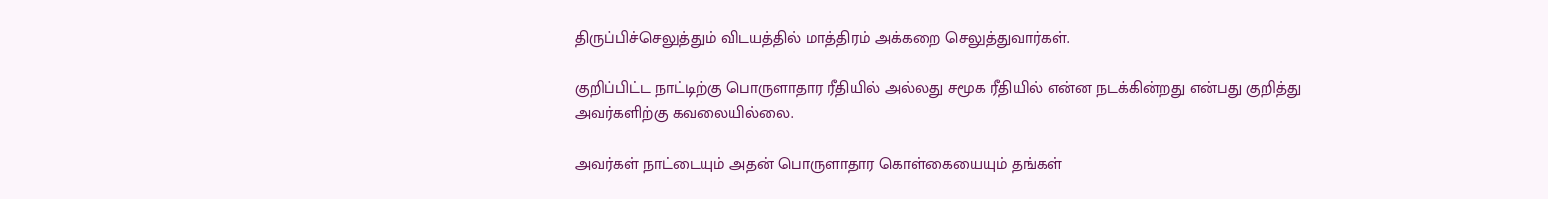திருப்பிச்செலுத்தும் விடயத்தில் மாத்திரம் அக்கறை செலுத்துவார்கள்.

குறிப்பிட்ட நாட்டிற்கு பொருளாதார ரீதியில் அல்லது சமூக ரீதியில் என்ன நடக்கின்றது என்பது குறித்து அவர்களிற்கு கவலையில்லை.

அவர்கள் நாட்டையும் அதன் பொருளாதார கொள்கையையும் தங்கள்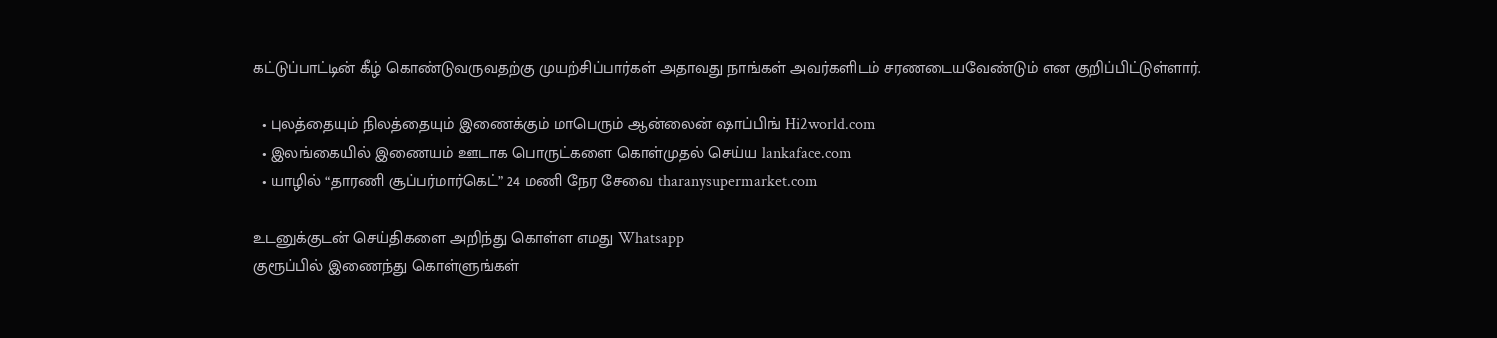கட்டுப்பாட்டின் கீழ் கொண்டுவருவதற்கு முயற்சிப்பார்கள் அதாவது நாங்கள் அவர்களிடம் சரணடையவேண்டும் என குறிப்பிட்டுள்ளார்.

  • புலத்தையும் நிலத்தையும் இணைக்கும் மாபெரும் ஆன்லைன் ஷாப்பிங் Hi2world.com
  • இலங்கையில் இணையம் ஊடாக பொருட்களை கொள்முதல் செய்ய lankaface.com
  • யாழில் “தாரணி சூப்பர்மார்கெட்” 24 மணி நேர சேவை tharanysupermarket.com

உடனுக்குடன் செய்திகளை அறிந்து கொள்ள எமது Whatsapp
குரூப்பில் இணைந்து கொள்ளுங்கள்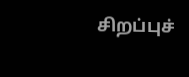சிறப்புச்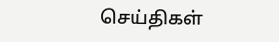செய்திகள்